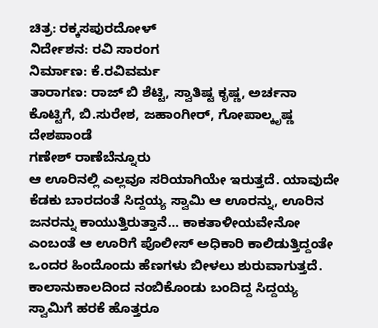ಚಿತ್ರ: ರಕ್ಕಸಪುರದೋಳ್
ನಿರ್ದೇಶನ: ರವಿ ಸಾರಂಗ
ನಿರ್ಮಾಣ: ಕೆ.ರವಿವರ್ಮ
ತಾರಾಗಣ: ರಾಜ್ ಬಿ ಶೆಟ್ಟಿ, ಸ್ವಾತಿಷ್ಟ ಕೃಷ್ಣ, ಅರ್ಚನಾ ಕೊಟ್ಟಿಗೆ, ಬಿ.ಸುರೇಶ, ಜಹಾಂಗೀರ್, ಗೋಪಾಲ್ಕೃಷ್ಣ ದೇಶಪಾಂಡೆ
ಗಣೇಶ್ ರಾಣೆಬೆನ್ನೂರು
ಆ ಊರಿನಲ್ಲಿ ಎಲ್ಲವೂ ಸರಿಯಾಗಿಯೇ ಇರುತ್ತದೆ. ಯಾವುದೇ ಕೆಡಕು ಬಾರದಂತೆ ಸಿದ್ದಯ್ಯ ಸ್ವಾಮಿ ಆ ಊರನ್ನು, ಊರಿನ ಜನರನ್ನು ಕಾಯುತ್ತಿರುತ್ತಾನೆ… ಕಾಕತಾಳೀಯವೇನೋ ಎಂಬಂತೆ ಆ ಊರಿಗೆ ಪೊಲೀಸ್ ಅಧಿಕಾರಿ ಕಾಲಿಡುತ್ತಿದ್ದಂತೇ ಒಂದರ ಹಿಂದೊಂದು ಹೆಣಗಳು ಬೀಳಲು ಶುರುವಾಗುತ್ತದೆ. ಕಾಲಾನುಕಾಲದಿಂದ ನಂಬಿಕೊಂಡು ಬಂದಿದ್ದ ಸಿದ್ದಯ್ಯ ಸ್ವಾಮಿಗೆ ಹರಕೆ ಹೊತ್ತರೂ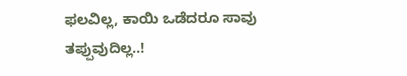ಫಲವಿಲ್ಲ, ಕಾಯಿ ಒಡೆದರೂ ಸಾವು ತಪ್ಪುವುದಿಲ್ಲ..!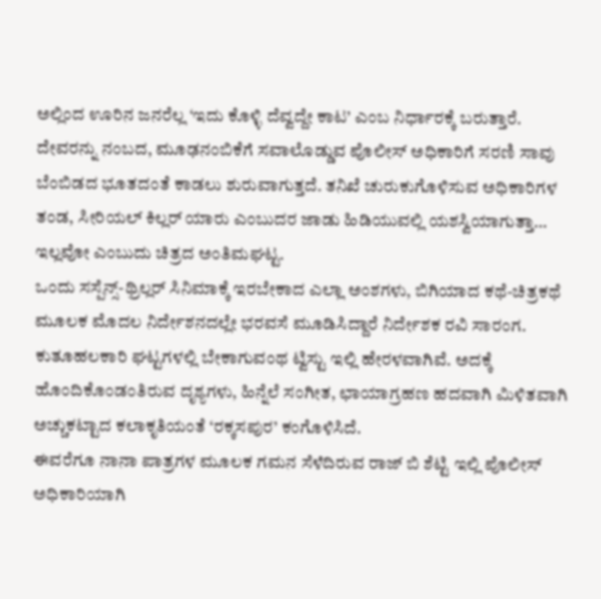ಅಲ್ಲಿಂದ ಊರಿನ ಜನರೆಲ್ಲ ‘ಇದು ಕೊಳ್ಳಿ ದೆವ್ವದ್ದೇ ಕಾಟ’ ಎಂಬ ನಿರ್ಧಾರಕ್ಕೆ ಬರುತ್ತಾರೆ.
ದೇವರನ್ನು ನಂಬದ, ಮೂಢನಂಬಿಕೆಗೆ ಸವಾಲೊಡ್ಡುವ ಪೊಲೀಸ್ ಅಧಿಕಾರಿಗೆ ಸರಣಿ ಸಾವು ಬೆಂಬಿಡದ ಭೂತದಂತೆ ಕಾಡಲು ಶುರುವಾಗುತ್ತದೆ. ತನಿಖೆ ಚುರುಕುಗೊಳಿಸುವ ಅಧಿಕಾರಿಗಳ ತಂಡ, ಸೀರಿಯಲ್ ಕಿಲ್ಲರ್ ಯಾರು ಎಂಬುದರ ಜಾಡು ಹಿಡಿಯುವಲ್ಲಿ ಯಶಸ್ವಿಯಾಗುತ್ತಾ… ಇಲ್ಲವೋ ಎಂಬುದು ಚಿತ್ರದ ಅಂತಿಮಘಟ್ಟ.
ಒಂದು ಸಸ್ಪೆನ್ಸ್-ಥ್ರಿಲ್ಲರ್ ಸಿನಿಮಾಕ್ಕೆ ಇರಬೇಕಾದ ಎಲ್ಲಾ ಅಂಶಗಳು, ಬಿಗಿಯಾದ ಕಥೆ-ಚಿತ್ರಕಥೆ ಮೂಲಕ ಮೊದಲ ನಿರ್ದೇಶನದಲ್ಲೇ ಭರವಸೆ ಮೂಡಿಸಿದ್ದಾರೆ ನಿರ್ದೇಶಕ ರವಿ ಸಾರಂಗ. ಕುತೂಹಲಕಾರಿ ಘಟ್ಟಗಳಲ್ಲಿ ಬೇಕಾಗುವಂಥ ಟ್ವಿಸ್ಟು ಇಲ್ಲಿ ಹೇರಳವಾಗಿವೆ. ಅದಕ್ಕೆ ಹೊಂದಿಕೊಂಡಂತಿರುವ ದೃಶ್ಯಗಳು, ಹಿನ್ನೆಲೆ ಸಂಗೀತ, ಛಾಯಾಗ್ರಹಣ ಹದವಾಗಿ ಮಿಳಿತವಾಗಿ ಅಚ್ಚುಕಟ್ಟಾದ ಕಲಾಕೃತಿಯಂತೆ ‘ರಕ್ಕಸಪುರ’ ಕಂಗೊಳಿಸಿದೆ.
ಈವರೆಗೂ ನಾನಾ ಪಾತ್ರಗಳ ಮೂಲಕ ಗಮನ ಸೆಳೆದಿರುವ ರಾಜ್ ಬಿ ಶೆಟ್ಟಿ ಇಲ್ಲಿ ಪೊಲೀಸ್ ಅಧಿಕಾರಿಯಾಗಿ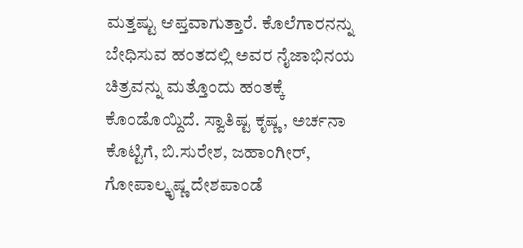ಮತ್ತಷ್ಟು ಆಪ್ತವಾಗುತ್ತಾರೆ. ಕೊಲೆಗಾರನನ್ನು ಬೇಧಿಸುವ ಹಂತದಲ್ಲಿ ಅವರ ನೈಜಾಭಿನಯ ಚಿತ್ರವನ್ನು ಮತ್ತೊಂದು ಹಂತಕ್ಕೆ ಕೊಂಡೊಯ್ದಿದೆ. ಸ್ವಾತಿಷ್ಟ ಕೃಷ್ಣ, ಅರ್ಚನಾ ಕೊಟ್ಟಿಗೆ, ಬಿ.ಸುರೇಶ, ಜಹಾಂಗೀರ್, ಗೋಪಾಲ್ಕೃಷ್ಣ ದೇಶಪಾಂಡೆ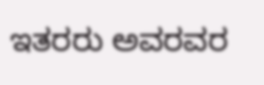ಇತರರು ಅವರವರ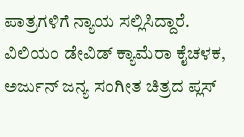ಪಾತ್ರಗಳಿಗೆ ನ್ಯಾಯ ಸಲ್ಲಿಸಿದ್ದಾರೆ. ವಿಲಿಯಂ ಡೇವಿಡ್ ಕ್ಯಾಮೆರಾ ಕೈಚಳಕ, ಅರ್ಜುನ್ ಜನ್ಯ ಸಂಗೀತ ಚಿತ್ರದ ಪ್ಲಸ್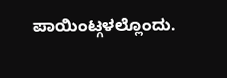ಪಾಯಿಂಟ್ಗಳಲ್ಲೊಂದು.